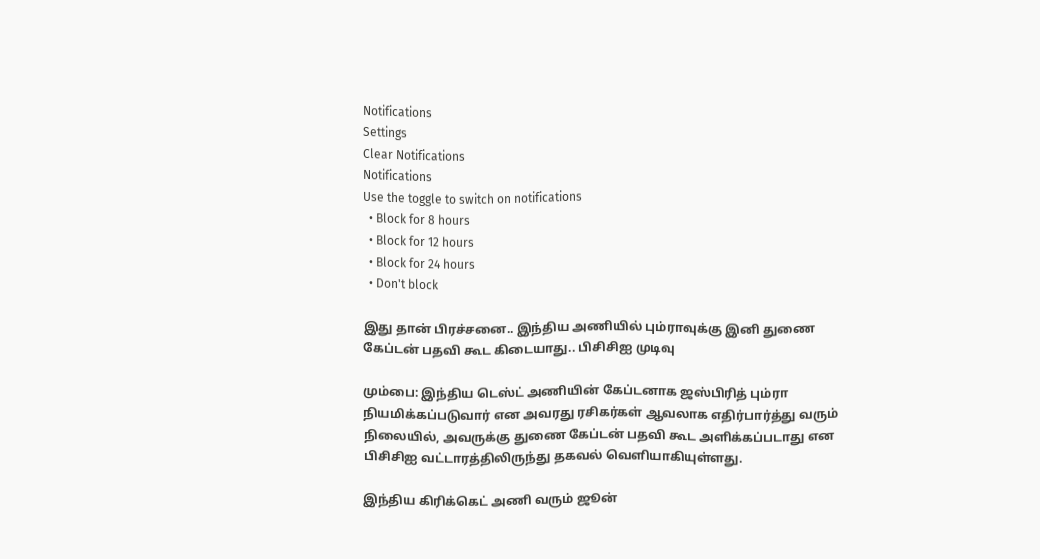Notifications
Settings
Clear Notifications
Notifications
Use the toggle to switch on notifications
  • Block for 8 hours
  • Block for 12 hours
  • Block for 24 hours
  • Don't block

இது தான் பிரச்சனை.. இந்திய அணியில் பும்ராவுக்கு இனி துணை கேப்டன் பதவி கூட கிடையாது.. பிசிசிஐ முடிவு

மும்பை: இந்திய டெஸ்ட் அணியின் கேப்டனாக ஜஸ்பிரித் பும்ரா நியமிக்கப்படுவார் என அவரது ரசிகர்கள் ஆவலாக எதிர்பார்த்து வரும் நிலையில், அவருக்கு துணை கேப்டன் பதவி கூட அளிக்கப்படாது என பிசிசிஐ வட்டாரத்திலிருந்து தகவல் வெளியாகியுள்ளது.

இந்திய கிரிக்கெட் அணி வரும் ஜூன்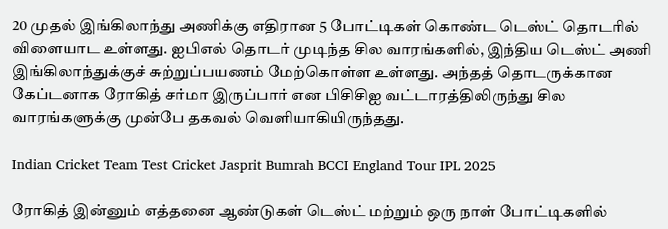20 முதல் இங்கிலாந்து அணிக்கு எதிரான 5 போட்டிகள் கொண்ட டெஸ்ட் தொடரில் விளையாட உள்ளது. ஐபிஎல் தொடர் முடிந்த சில வாரங்களில், இந்திய டெஸ்ட் அணி இங்கிலாந்துக்குச் சுற்றுப்பயணம் மேற்கொள்ள உள்ளது. அந்தத் தொடருக்கான கேப்டனாக ரோகித் சர்மா இருப்பார் என பிசிசிஐ வட்டாரத்திலிருந்து சில வாரங்களுக்கு முன்பே தகவல் வெளியாகியிருந்தது.

Indian Cricket Team Test Cricket Jasprit Bumrah BCCI England Tour IPL 2025

ரோகித் இன்னும் எத்தனை ஆண்டுகள் டெஸ்ட் மற்றும் ஒரு நாள் போட்டிகளில்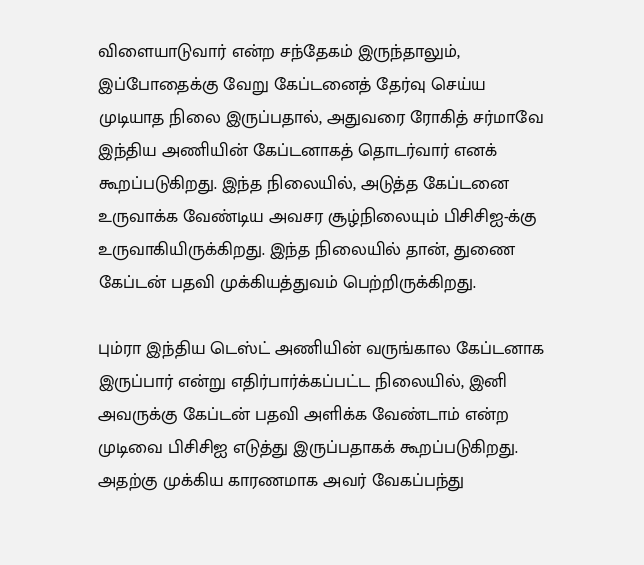விளையாடுவார் என்ற சந்தேகம் இருந்தாலும், இப்போதைக்கு வேறு கேப்டனைத் தேர்வு செய்ய முடியாத நிலை இருப்பதால், அதுவரை ரோகித் சர்மாவே இந்திய அணியின் கேப்டனாகத் தொடர்வார் எனக் கூறப்படுகிறது. இந்த நிலையில், அடுத்த கேப்டனை உருவாக்க வேண்டிய அவசர சூழ்நிலையும் பிசிசிஐ-க்கு உருவாகியிருக்கிறது. இந்த நிலையில் தான், துணை கேப்டன் பதவி முக்கியத்துவம் பெற்றிருக்கிறது.

பும்ரா இந்திய டெஸ்ட் அணியின் வருங்கால கேப்டனாக இருப்பார் என்று எதிர்பார்க்கப்பட்ட நிலையில், இனி அவருக்கு கேப்டன் பதவி அளிக்க வேண்டாம் என்ற முடிவை பிசிசிஐ எடுத்து இருப்பதாகக் கூறப்படுகிறது. அதற்கு முக்கிய காரணமாக அவர் வேகப்பந்து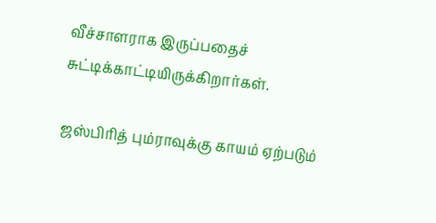வீச்சாளராக இருப்பதைச் சுட்டிக்காட்டியிருக்கிறார்கள்.

ஜஸ்பிரித் பும்ராவுக்கு காயம் ஏற்படும்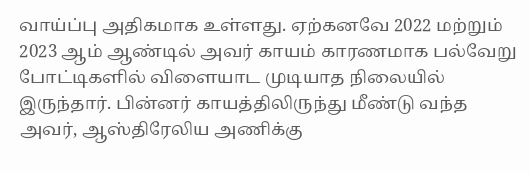வாய்ப்பு அதிகமாக உள்ளது. ஏற்கனவே 2022 மற்றும் 2023 ஆம் ஆண்டில் அவர் காயம் காரணமாக பல்வேறு போட்டிகளில் விளையாட முடியாத நிலையில் இருந்தார். பின்னர் காயத்திலிருந்து மீண்டு வந்த அவர், ஆஸ்திரேலிய அணிக்கு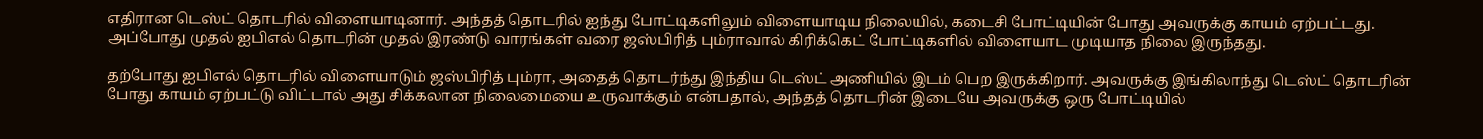எதிரான டெஸ்ட் தொடரில் விளையாடினார். அந்தத் தொடரில் ஐந்து போட்டிகளிலும் விளையாடிய நிலையில், கடைசி போட்டியின் போது அவருக்கு காயம் ஏற்பட்டது. அப்போது முதல் ஐபிஎல் தொடரின் முதல் இரண்டு வாரங்கள் வரை ஜஸ்பிரித் பும்ராவால் கிரிக்கெட் போட்டிகளில் விளையாட முடியாத நிலை இருந்தது.

தற்போது ஐபிஎல் தொடரில் விளையாடும் ஜஸ்பிரித் பும்ரா, அதைத் தொடர்ந்து இந்திய டெஸ்ட் அணியில் இடம் பெற இருக்கிறார். அவருக்கு இங்கிலாந்து டெஸ்ட் தொடரின் போது காயம் ஏற்பட்டு விட்டால் அது சிக்கலான நிலைமையை உருவாக்கும் என்பதால், அந்தத் தொடரின் இடையே அவருக்கு ஒரு போட்டியில்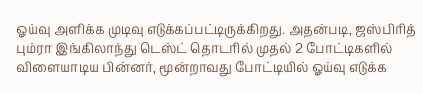ஓய்வு அளிக்க முடிவு எடுக்கப்பட்டிருக்கிறது. அதன்படி, ஜஸ்பிரித் பும்ரா இங்கிலாந்து டெஸ்ட் தொடரில் முதல் 2 போட்டிகளில் விளையாடிய பின்னர், மூன்றாவது போட்டியில் ஓய்வு எடுக்க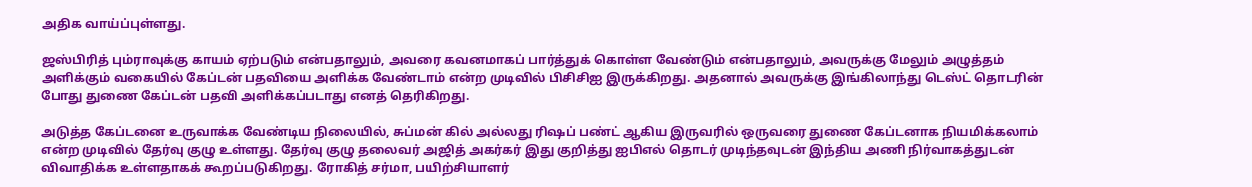அதிக வாய்ப்புள்ளது.

ஜஸ்பிரித் பும்ராவுக்கு காயம் ஏற்படும் என்பதாலும், அவரை கவனமாகப் பார்த்துக் கொள்ள வேண்டும் என்பதாலும், அவருக்கு மேலும் அழுத்தம் அளிக்கும் வகையில் கேப்டன் பதவியை அளிக்க வேண்டாம் என்ற முடிவில் பிசிசிஐ இருக்கிறது. அதனால் அவருக்கு இங்கிலாந்து டெஸ்ட் தொடரின் போது துணை கேப்டன் பதவி அளிக்கப்படாது எனத் தெரிகிறது.

அடுத்த கேப்டனை உருவாக்க வேண்டிய நிலையில், சுப்மன் கில் அல்லது ரிஷப் பண்ட் ஆகிய இருவரில் ஒருவரை துணை கேப்டனாக நியமிக்கலாம் என்ற முடிவில் தேர்வு குழு உள்ளது. தேர்வு குழு தலைவர் அஜித் அகர்கர் இது குறித்து ஐபிஎல் தொடர் முடிந்தவுடன் இந்திய அணி நிர்வாகத்துடன் விவாதிக்க உள்ளதாகக் கூறப்படுகிறது. ரோகித் சர்மா, பயிற்சியாளர்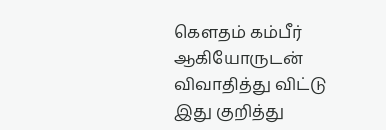கௌதம் கம்பீர் ஆகியோருடன் விவாதித்து விட்டு இது குறித்து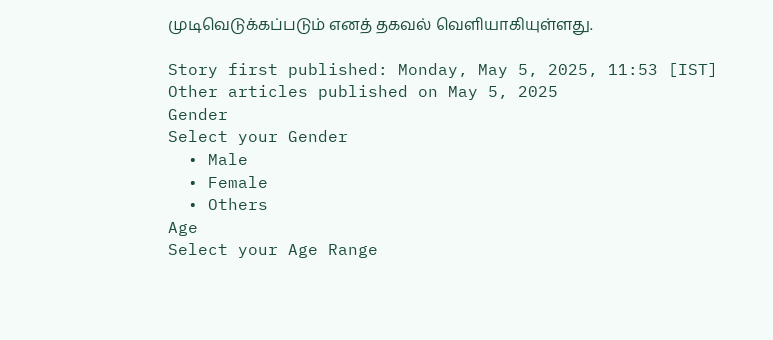முடிவெடுக்கப்படும் எனத் தகவல் வெளியாகியுள்ளது.

Story first published: Monday, May 5, 2025, 11:53 [IST]
Other articles published on May 5, 2025
Gender
Select your Gender
  • Male
  • Female
  • Others
Age
Select your Age Range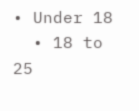• Under 18
  • 18 to 25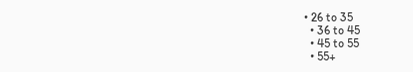• 26 to 35
  • 36 to 45
  • 45 to 55
  • 55+